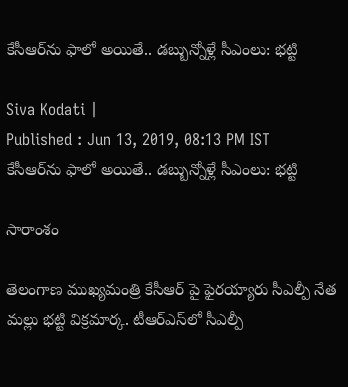కేసీఆర్‌ను ఫాలో అయితే.. డబ్బున్నోళ్లే సీఎంలు: భట్టి

Siva Kodati |
Published : Jun 13, 2019, 08:13 PM IST
కేసీఆర్‌ను ఫాలో అయితే.. డబ్బున్నోళ్లే సీఎంలు: భట్టి

సారాంశం

తెలంగాణ ముఖ్యమంత్రి కేసీఆర్‌ పై ఫైరయ్యారు సీఎల్పీ నేత మల్లు భట్టి విక్రమార్క. టీఆర్ఎ‌స్‌లో సీఎల్పీ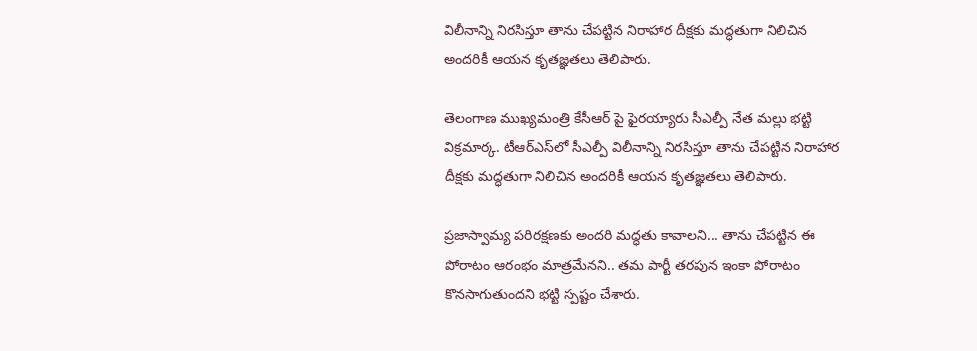విలీనాన్ని నిరసిస్తూ తాను చేపట్టిన నిరాహార దీక్షకు మద్ధతుగా నిలిచిన అందరికీ ఆయన కృతజ్ఞతలు తెలిపారు.

తెలంగాణ ముఖ్యమంత్రి కేసీఆర్‌ పై ఫైరయ్యారు సీఎల్పీ నేత మల్లు భట్టి విక్రమార్క. టీఆర్ఎ‌స్‌లో సీఎల్పీ విలీనాన్ని నిరసిస్తూ తాను చేపట్టిన నిరాహార దీక్షకు మద్ధతుగా నిలిచిన అందరికీ ఆయన కృతజ్ఞతలు తెలిపారు.

ప్రజాస్వామ్య పరిరక్షణకు అందరి మద్ధతు కావాలని... తాను చేపట్టిన ఈ పోరాటం ఆరంభం మాత్రమేనని.. తమ పార్టీ తరపున ఇంకా పోరాటం కొనసాగుతుందని భట్టి స్పష్టం చేశారు.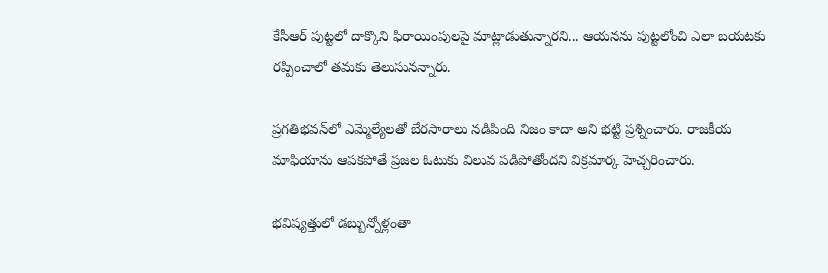కేసీఆర్ పుట్టలో దాక్కొని ఫిరాయింపులపై మాట్లాడుతున్నారని... ఆయనను పుట్టలోంచి ఎలా బయటకు రప్పించాలో తమకు తెలుసునన్నారు.

ప్రగతిభవన్‌లో ఎమ్మెల్యేలతో బేరసారాలు నడిపింది నిజం కాదా అని భట్టి ప్రశ్నించారు. రాజకీయ మాఫియాను ఆపకపోతే ప్రజల ఓటుకు విలువ పడిపోతోందని విక్రమార్క హెచ్చరించారు.

భవిష్యత్తులో డబ్బున్నోళ్లంతా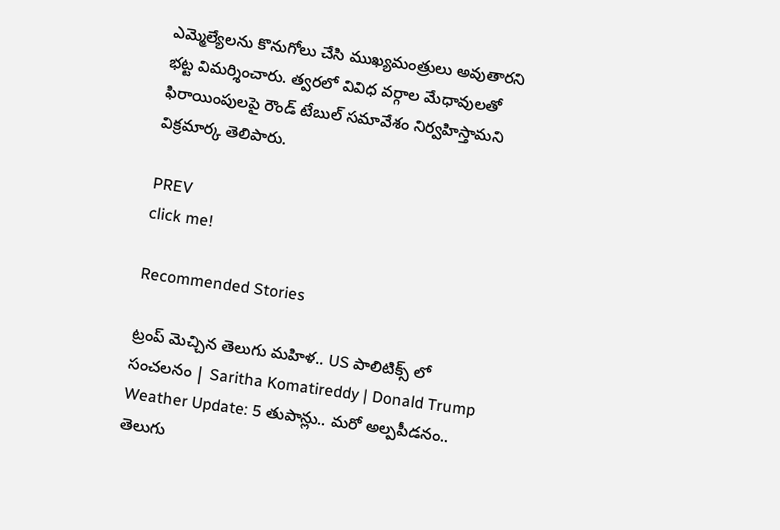ఎమ్మెల్యేలను కొనుగోలు చేసి ముఖ్యమంత్రులు అవుతారని భట్ట విమర్శించారు. త్వరలో వివిధ వర్గాల మేధావులతో ఫిరాయింపులపై రౌండ్ టేబుల్ సమావేశం నిర్వహిస్తామని విక్రమార్క తెలిపారు.

PREV
click me!

Recommended Stories

ట్రంప్ మెచ్చిన తెలుగు మహిళ.. US పాలిటిక్స్ లో సంచలనం | Saritha Komatireddy | Donald Trump
Weather Update: 5 తుపాన్లు.. మరో అల్పపీడనం.. తెలుగు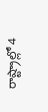రాష్ట్రాల్లో 4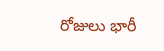రోజులు భారీ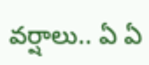వర్షాలు.. ఏ ఏ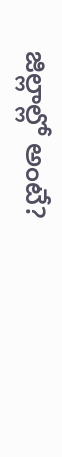జిల్లాల్లో అంటే?